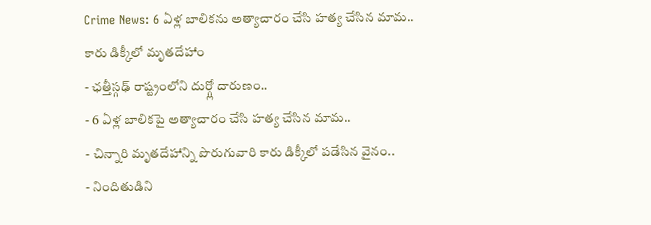Crime News: 6 ఏళ్ల బాలికను అత్యాచారం చేసి హత్య చేసిన మామ.. కారు డిక్కీలో మృతదేహాం
- ఛత్తీస్గఢ్ రాష్ట్రంలోని దుర్గ్లో దారుణం..
- 6 ఏళ్ల బాలికపై అత్యాచారం చేసి హత్య చేసిన మామ..
- చిన్నారి మృతదేహాన్ని పొరుగువారి కారు డిక్కీలో పడేసిన వైనం..
- నిందితుడిని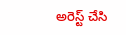అరెస్ట్ చేసి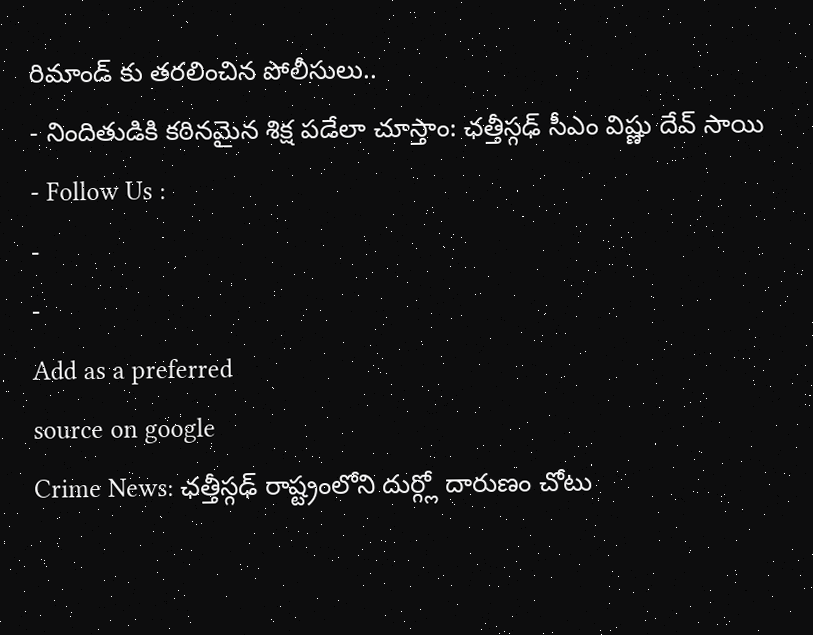రిమాండ్ కు తరలించిన పోలీసులు..
- నిందితుడికి కఠినమైన శిక్ష పడేలా చూస్తాం: ఛత్తీస్గఢ్ సీఎం విష్ణు దేవ్ సాయి
- Follow Us :
-
-
Add as a preferred
source on google
Crime News: ఛత్తీస్గఢ్ రాష్ట్రంలోని దుర్గ్లో దారుణం చోటు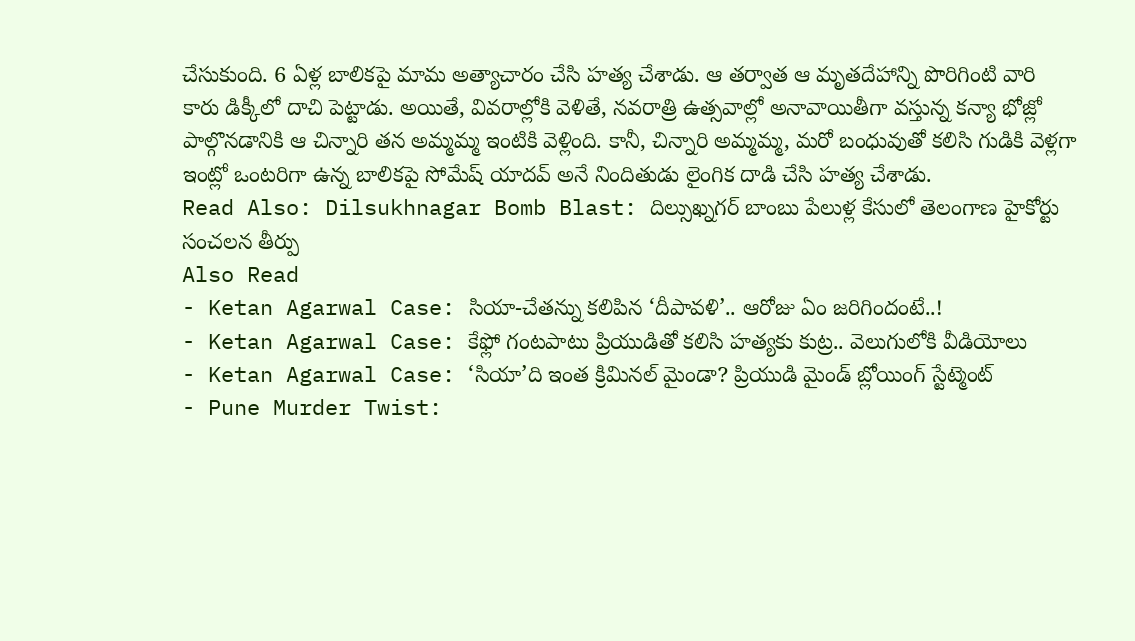చేసుకుంది. 6 ఏళ్ల బాలికపై మామ అత్యాచారం చేసి హత్య చేశాడు. ఆ తర్వాత ఆ మృతదేహాన్ని పొరిగింటి వారి కారు డిక్కీలో దాచి పెట్టాడు. అయితే, వివరాల్లోకి వెళితే, నవరాత్రి ఉత్సవాల్లో అనావాయితీగా వస్తున్న కన్యా భోజ్లో పాల్గొనడానికి ఆ చిన్నారి తన అమ్మమ్మ ఇంటికి వెళ్లింది. కానీ, చిన్నారి అమ్మమ్మ, మరో బంధువుతో కలిసి గుడికి వెళ్లగా ఇంట్లో ఒంటరిగా ఉన్న బాలికపై సోమేష్ యాదవ్ అనే నిందితుడు లైంగిక దాడి చేసి హత్య చేశాడు.
Read Also: Dilsukhnagar Bomb Blast: దిల్సుఖ్నగర్ బాంబు పేలుళ్ల కేసులో తెలంగాణ హైకోర్టు సంచలన తీర్పు
Also Read
- Ketan Agarwal Case: సియా-చేతన్ను కలిపిన ‘దీపావళి’.. ఆరోజు ఏం జరిగిందంటే..!
- Ketan Agarwal Case: కేఫ్లో గంటపాటు ప్రియుడితో కలిసి హత్యకు కుట్ర.. వెలుగులోకి వీడియోలు
- Ketan Agarwal Case: ‘సియా’ది ఇంత క్రిమినల్ మైండా? ప్రియుడి మైండ్ బ్లోయింగ్ స్టేట్మెంట్
- Pune Murder Twist: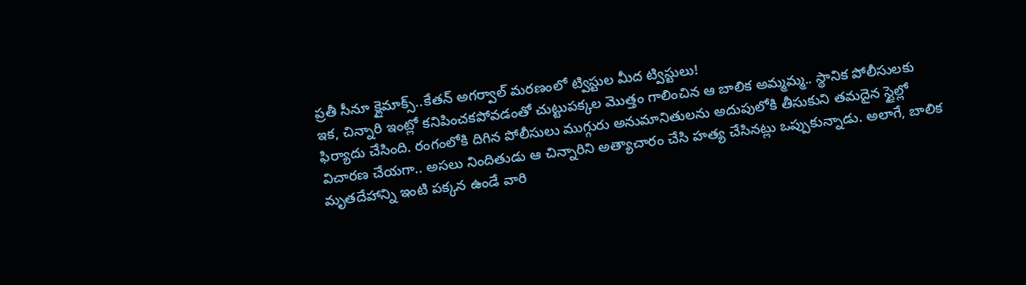ప్రతీ సీనూ క్లైమాక్స్..కేతన్ అగర్వాల్ మరణంలో ట్విస్టుల మీద ట్విస్టులు!
ఇక, చిన్నారి ఇంట్లో కనిపించకపోవడంతో చుట్టుపక్కల మొత్తం గాలించిన ఆ బాలిక అమ్మమ్మ.. స్థానిక పోలీసులకు ఫిర్యాదు చేసింది. రంగంలోకి దిగిన పోలీసులు ముగ్గురు అనుమానితులను అదుపులోకి తీసుకుని తమదైన స్టైల్లో విచారణ చేయగా.. అసలు నిందితుడు ఆ చిన్నారిని అత్యాచారం చేసి హత్య చేసినట్లు ఒప్పుకున్నాడు. అలాగే, బాలిక మృతదేహాన్ని ఇంటి పక్కన ఉండే వారి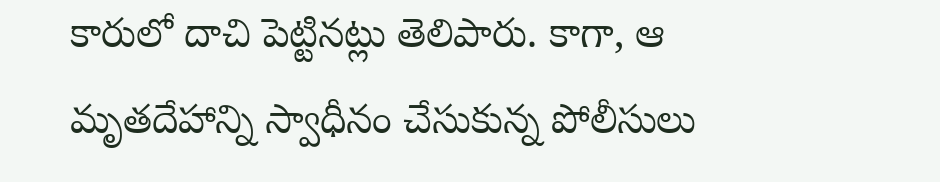కారులో దాచి పెట్టినట్లు తెలిపారు. కాగా, ఆ మృతదేహాన్ని స్వాధీనం చేసుకున్న పోలీసులు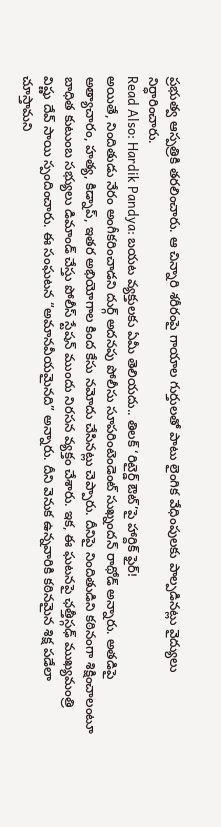ప్రభుత్వ ఆస్పత్రికి తరలించారు. ఆ చిన్నారి శరీరంపై గాయాల గుర్తులతో పాటు లైంగిక వేధింపులకు పాల్పడినట్లు వైద్యులు నిర్ధారించారు.
Read Also: Hardik Pandya: బయట వ్యక్తులకు ఏమీ తెలియదు.. తిలక్ ‘రిటైర్డ్ ఔట్’పై హార్దిక్ ఫైర్!
అయితే, నిందితుడు నేరం అంగీకరించాడని దుర్గ్ అదనపు పోలీసు సూపరింటెండెంట్ సుఖ్నందన్ రాథోడ్ అన్నారు. అతడిపై అత్యాచారం, హత్య, కిడ్నాప్, ఇతర అభియోగాల కింద కేసు నమోదు చేసినట్లు చెప్పారు. దీనిపై నిందితుడిని కఠినంగా శిక్షించాలంటూ బాధిత కుటుంబ సభ్యులు డిమాండ్ చేస్తు పోలీస్ స్టేషన్ ముందు నిరసన వ్యక్తం చేశారు. ఇక, ఈ ఘటనపై ఛత్తీస్గఢ్ ముఖ్యమంత్రి విష్ణు దేవ్ సాయి స్పందించారు. ఈ సంఘటన “అమానవీయమైనది” అన్నారు. దీని వెనుక ఉన్నవారికి కఠినమైన శిక్ష పడేలా చూస్తామని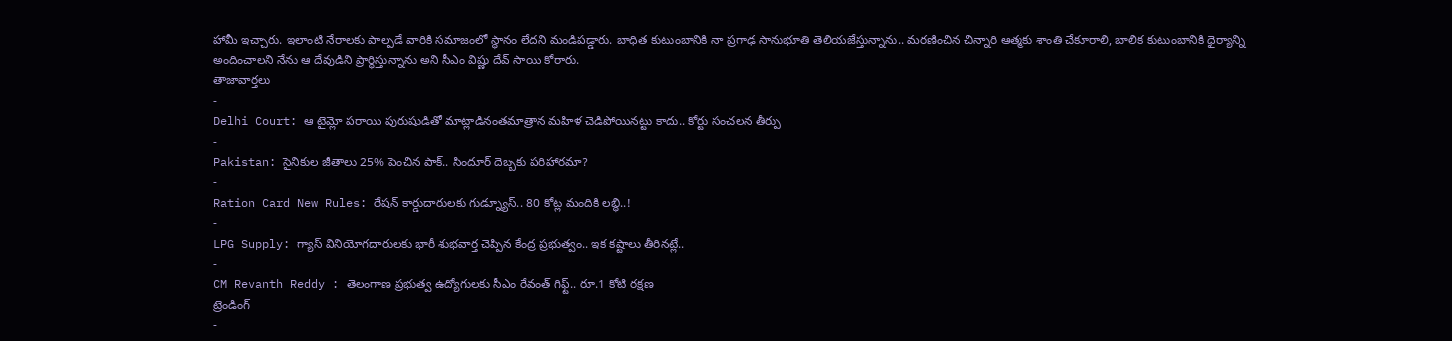హామీ ఇచ్చారు. ఇలాంటి నేరాలకు పాల్పడే వారికి సమాజంలో స్థానం లేదని మండిపడ్డారు. బాధిత కుటుంబానికి నా ప్రగాఢ సానుభూతి తెలియజేస్తున్నాను.. మరణించిన చిన్నారి ఆత్మకు శాంతి చేకూరాలి, బాలిక కుటుంబానికి ధైర్యాన్ని అందించాలని నేను ఆ దేవుడిని ప్రార్థిస్తున్నాను అని సీఎం విష్ణు దేవ్ సాయి కోరారు.
తాజావార్తలు
-
Delhi Court: ఆ టైమ్లో పరాయి పురుషుడితో మాట్లాడినంతమాత్రాన మహిళ చెడిపోయినట్టు కాదు.. కోర్టు సంచలన తీర్పు
-
Pakistan: సైనికుల జీతాలు 25% పెంచిన పాక్.. సిందూర్ దెబ్బకు పరిహారమా?
-
Ration Card New Rules: రేషన్ కార్డుదారులకు గుడ్న్యూస్.. 80 కోట్ల మందికి లబ్ధి..!
-
LPG Supply: గ్యాస్ వినియోగదారులకు భారీ శుభవార్త చెప్పిన కేంద్ర ప్రభుత్వం.. ఇక కష్టాలు తీరినట్లే..
-
CM Revanth Reddy : తెలంగాణ ప్రభుత్వ ఉద్యోగులకు సీఎం రేవంత్ గిఫ్ట్.. రూ.1 కోటి రక్షణ
ట్రెండింగ్
-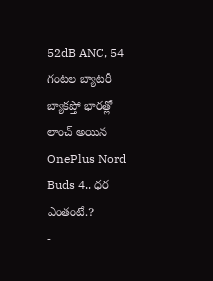52dB ANC, 54 గంటల బ్యాటరీ బ్యాకప్తో భారత్లో లాంచ్ అయిన OnePlus Nord Buds 4.. ధర ఎంతంటే.?
-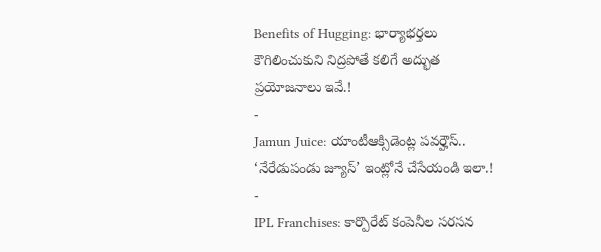Benefits of Hugging: భార్యాభర్తలు కౌగిలించుకుని నిద్రపోతే కలిగే అద్భుత ప్రయోజనాలు ఇవే.!
-
Jamun Juice: యాంటీఆక్సిడెంట్ల పవర్హౌస్.. ‘నేరేడుపండు జ్యూస్’ ఇంట్లోనే చేసేయండి ఇలా.!
-
IPL Franchises: కార్పొరేట్ కంపెనీల సరసన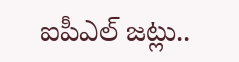ఐపీఎల్ జట్లు..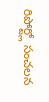రిపోర్ట్లో సంచలన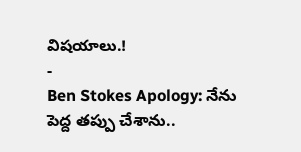విషయాలు.!
-
Ben Stokes Apology: నేను పెద్ద తప్పు చేశాను..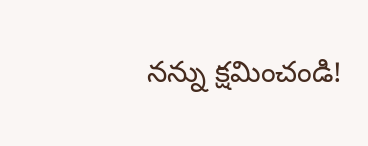నన్ను క్షమించండి!